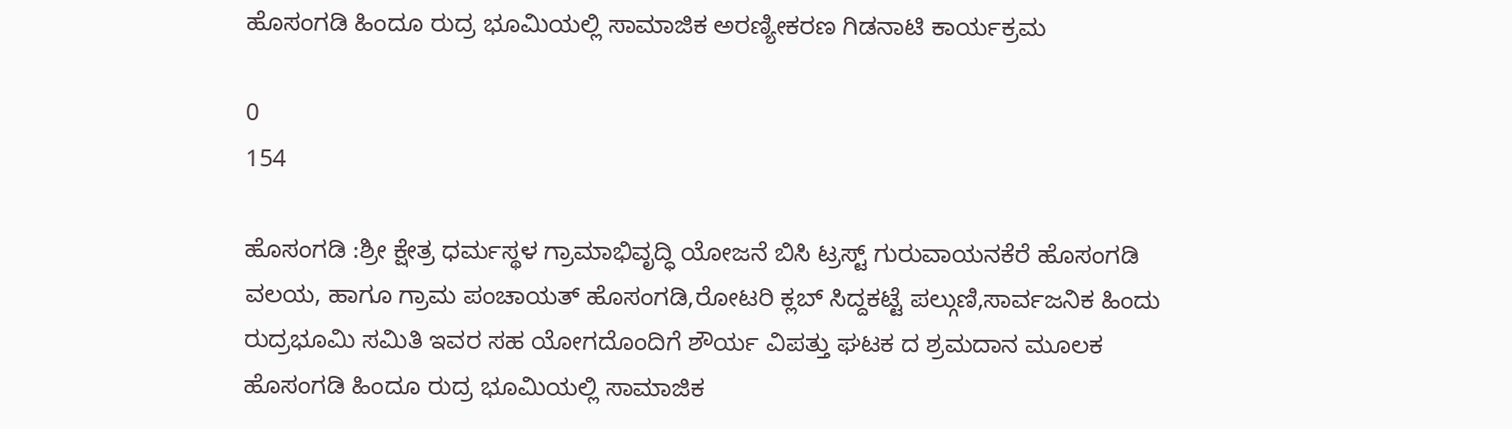ಹೊಸಂಗಡಿ ಹಿಂದೂ ರುದ್ರ ಭೂಮಿಯಲ್ಲಿ ಸಾಮಾಜಿಕ ಅರಣ್ಯೀಕರಣ ಗಿಡನಾಟಿ ಕಾರ್ಯಕ್ರಮ

0
154

ಹೊಸಂಗಡಿ :ಶ್ರೀ ಕ್ಷೇತ್ರ ಧರ್ಮಸ್ಥಳ ಗ್ರಾಮಾಭಿವೃದ್ಧಿ ಯೋಜನೆ ಬಿಸಿ ಟ್ರಸ್ಟ್ ಗುರುವಾಯನಕೆರೆ ಹೊಸಂಗಡಿ ವಲಯ, ಹಾಗೂ ಗ್ರಾಮ ಪಂಚಾಯತ್ ಹೊಸಂಗಡಿ,ರೋಟರಿ ಕ್ಲಬ್ ಸಿದ್ದಕಟ್ಟೆ ಪಲ್ಗುಣಿ,ಸಾರ್ವಜನಿಕ ಹಿಂದು ರುದ್ರಭೂಮಿ ಸಮಿತಿ ಇವರ ಸಹ ಯೋಗದೊಂದಿಗೆ ಶೌರ್ಯ ವಿಪತ್ತು ಘಟಕ ದ ಶ್ರಮದಾನ ಮೂಲಕ ಹೊಸಂಗಡಿ ಹಿಂದೂ ರುದ್ರ ಭೂಮಿಯಲ್ಲಿ ಸಾಮಾಜಿಕ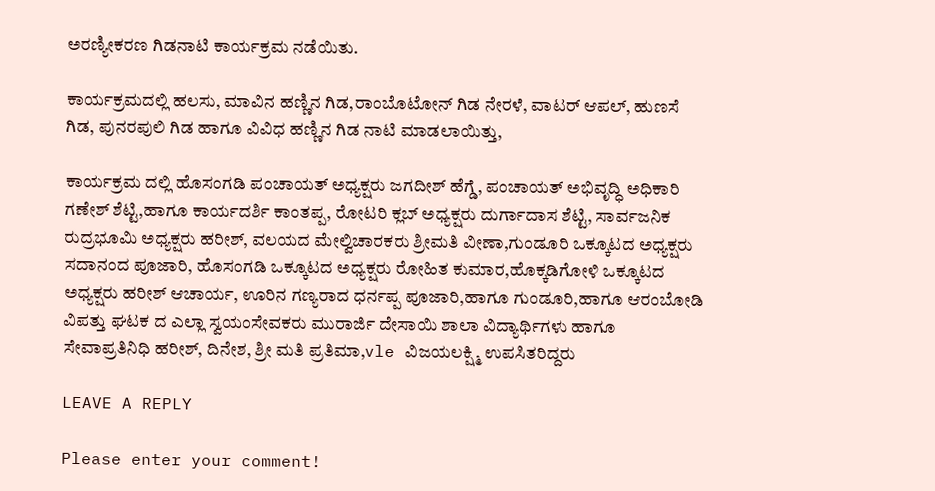ಅರಣ್ಯೀಕರಣ ಗಿಡನಾಟಿ ಕಾರ್ಯಕ್ರಮ ನಡೆಯಿತು.

ಕಾರ್ಯಕ್ರಮದಲ್ಲಿ ಹಲಸು, ಮಾವಿನ ಹಣ್ಣಿನ ಗಿಡ,ರಾಂಬೊಟೋನ್ ಗಿಡ ನೇರಳೆ, ವಾಟರ್ ಆಪಲ್, ಹುಣಸೆ ಗಿಡ, ಪುನರಪುಲಿ ಗಿಡ ಹಾಗೂ ವಿವಿಧ ಹಣ್ಣಿನ ಗಿಡ ನಾಟಿ ಮಾಡಲಾಯಿತ್ತು,

ಕಾರ್ಯಕ್ರಮ ದಲ್ಲಿ ಹೊಸಂಗಡಿ ಪಂಚಾಯತ್ ಅಧ್ಯಕ್ಷರು ಜಗದೀಶ್ ಹೆಗ್ಡೆ, ಪಂಚಾಯತ್ ಅಭಿವೃದ್ಧಿ ಅಧಿಕಾರಿ ಗಣೇಶ್ ಶೆಟ್ಟಿ,ಹಾಗೂ ಕಾರ್ಯದರ್ಶಿ ಕಾಂತಪ್ಪ, ರೋಟರಿ ಕ್ಲಬ್ ಅಧ್ಯಕ್ಷರು ದುರ್ಗಾದಾಸ ಶೆಟ್ಟಿ, ಸಾರ್ವಜನಿಕ ರುದ್ರಭೂಮಿ ಅಧ್ಯಕ್ಷರು ಹರೀಶ್, ವಲಯದ ಮೇಲ್ವಿಚಾರಕರು ಶ್ರೀಮತಿ ವೀಣಾ,ಗುಂಡೂರಿ ಒಕ್ಕೂಟದ ಅಧ್ಯಕ್ಷರು ಸದಾನಂದ ಪೂಜಾರಿ, ಹೊಸಂಗಡಿ ಒಕ್ಕೂಟದ ಅಧ್ಯಕ್ಷರು ರೋಹಿತ ಕುಮಾರ,ಹೊಕ್ಕಡಿಗೋಳಿ ಒಕ್ಕೂಟದ ಅಧ್ಯಕ್ಷರು ಹರೀಶ್ ಆಚಾರ್ಯ, ಊರಿನ ಗಣ್ಯರಾದ ಧರ್ನಪ್ಪ ಪೂಜಾರಿ,ಹಾಗೂ ಗುಂಡೂರಿ,ಹಾಗೂ ಆರಂಬೋಡಿ ವಿಪತ್ತು ಘಟಕ ದ ಎಲ್ಲಾ ಸ್ವಯಂಸೇವಕರು ಮುರಾರ್ಜಿ ದೇಸಾಯಿ ಶಾಲಾ ವಿದ್ಯಾರ್ಥಿಗಳು ಹಾಗೂ ಸೇವಾಪ್ರತಿನಿಧಿ ಹರೀಶ್, ದಿನೇಶ, ಶ್ರೀ ಮತಿ ಪ್ರತಿಮಾ,vle ವಿಜಯಲಕ್ಷ್ಮಿ ಉಪಸಿತರಿದ್ದರು

LEAVE A REPLY

Please enter your comment!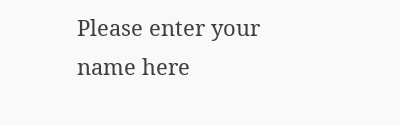Please enter your name here